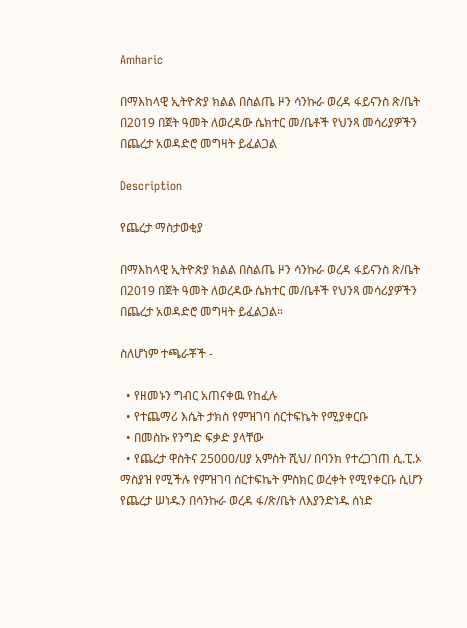Amharic

በማእከላዊ ኢትዮጵያ ክልል በስልጤ ዞን ሳንኩራ ወረዳ ፋይናንስ ጽ/ቤት በ2019 በጀት ዓመት ለወረዳው ሴክተር መ/ቤቶች የህንጻ መሳሪያዎችን በጨረታ አወዳድሮ መግዛት ይፈልጋል

Description

የጨረታ ማስታወቂያ

በማእከላዊ ኢትዮጵያ ክልል በስልጤ ዞን ሳንኩራ ወረዳ ፋይናንስ ጽ/ቤት በ2019 በጀት ዓመት ለወረዳው ሴክተር መ/ቤቶች የህንጻ መሳሪያዎችን በጨረታ አወዳድሮ መግዛት ይፈልጋል።

ስለሆነም ተጫራቾች -

  • የዘመኑን ግብር አጠናቀዉ የከፈሉ
  • የተጨማሪ እሴት ታክስ የምዝገባ ሰርተፍኬት የሚያቀርቡ
  • በመስኩ የንግድ ፍቃድ ያላቸው
  • የጨረታ ዋስትና 25000/ሀያ አምስት ሺህ/ በባንክ የተረጋገጠ ሲ.ፒ.ኦ ማስያዝ የሚችሉ የምዝገባ ሰርተፍኬት ምስክር ወረቀት የሚየቀርቡ ሲሆን የጨረታ ሠነዱን በሳንኩራ ወረዳ ፋ/ጽ/ቤት ለእያንድነዱ ሰነድ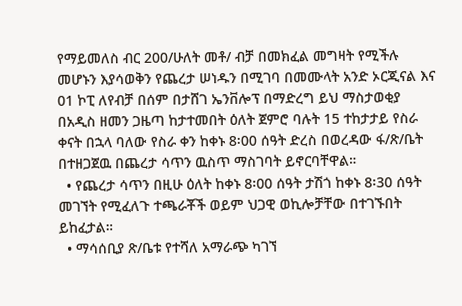የማይመለስ ብር 200/ሁለት መቶ/ ብቻ በመክፈል መግዛት የሚችሉ መሆኑን እያሳወቅን የጨረታ ሠነዱን በሚገባ በመሙላት አንድ ኦርጂናል እና 01 ኮፒ ለየብቻ በሰም በታሸገ ኤንቨሎፕ በማድረግ ይህ ማስታወቂያ በአዲስ ዘመን ጋዜጣ ከታተመበት ዕለት ጀምሮ ባሉት 15 ተከታታይ የስራ ቀናት በኋላ ባለው የስራ ቀን ከቀኑ 8፡00 ሰዓት ድረስ በወረዳው ፋ/ጽ/ቤት በተዘጋጀዉ በጨረታ ሳጥን ዉስጥ ማስገባት ይኖርባቸዋል።
  • የጨረታ ሳጥን በዚሁ ዕለት ከቀኑ 8፡00 ሰዓት ታሽጎ ከቀኑ 8፡30 ሰዓት መገኘት የሚፈለጉ ተጫራቾች ወይም ህጋዊ ወኪሎቻቸው በተገኙበት ይከፈታል።
  • ማሳሰቢያ ጽ/ቤቱ የተሻለ አማራጭ ካገኘ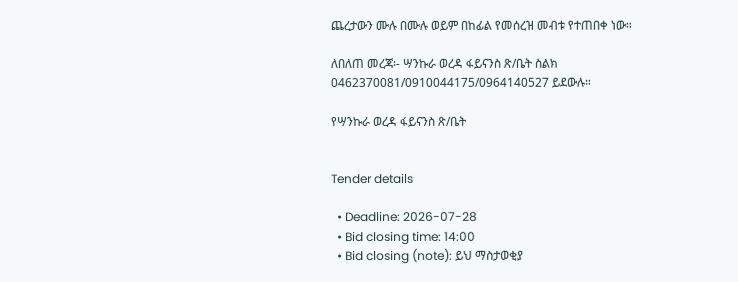ጨረታውን ሙሉ በሙሉ ወይም በከፊል የመሰረዝ መብቱ የተጠበቀ ነው።

ለበለጠ መረጃ፡- ሣንኩራ ወረዳ ፋይናንስ ጽ/ቤት ስልክ 0462370081/0910044175/0964140527 ይደውሉ።

የሣንኩራ ወረዳ ፋይናንስ ጽ/ቤት


Tender details

  • Deadline: 2026-07-28
  • Bid closing time: 14:00
  • Bid closing (note): ይህ ማስታወቂያ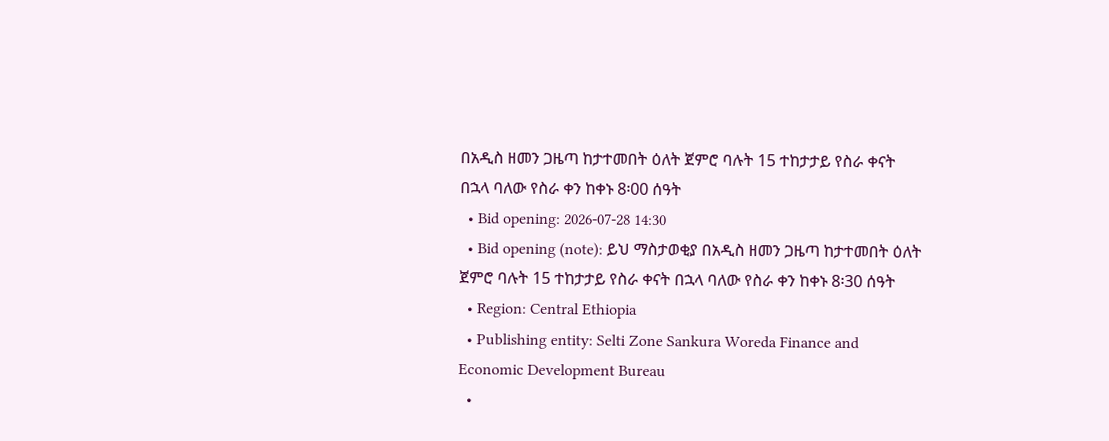በአዲስ ዘመን ጋዜጣ ከታተመበት ዕለት ጀምሮ ባሉት 15 ተከታታይ የስራ ቀናት በኋላ ባለው የስራ ቀን ከቀኑ 8፡00 ሰዓት
  • Bid opening: 2026-07-28 14:30
  • Bid opening (note): ይህ ማስታወቂያ በአዲስ ዘመን ጋዜጣ ከታተመበት ዕለት ጀምሮ ባሉት 15 ተከታታይ የስራ ቀናት በኋላ ባለው የስራ ቀን ከቀኑ 8፡30 ሰዓት
  • Region: Central Ethiopia
  • Publishing entity: Selti Zone Sankura Woreda Finance and Economic Development Bureau
  •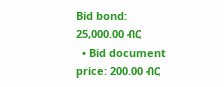Bid bond: 25,000.00 ብር
  • Bid document price: 200.00 ብር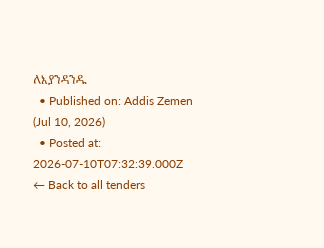ለእያንዳንዱ
  • Published on: Addis Zemen (Jul 10, 2026)
  • Posted at: 2026-07-10T07:32:39.000Z
← Back to all tenders